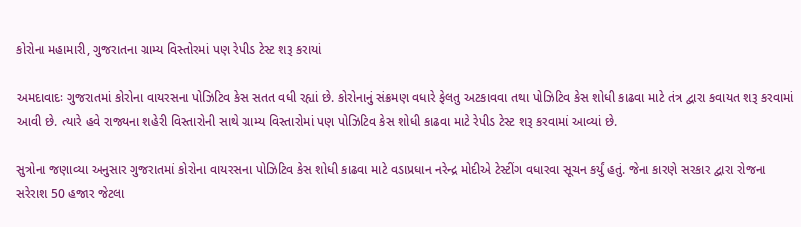કોરોના મહામારી, ગુજરાતના ગ્રામ્ય વિસ્તોરમાં પણ રેપીડ ટેસ્ટ શરૂ કરાયાં

અમદાવાદઃ ગુજરાતમાં કોરોના વાયરસના પોઝિટિવ કેસ સતત વધી રહ્યાં છે. કોરોનાનું સંક્રમણ વધારે ફેલતુ અટકાવવા તથા પોઝિટિવ કેસ શોધી કાઢવા માટે તંત્ર દ્વારા કવાયત શરૂ કરવામાં આવી છે. ત્યારે હવે રાજ્યના શહેરી વિસ્તારોની સાથે ગ્રામ્ય વિસ્તારોમાં પણ પોઝિટિવ કેસ શોધી કાઢવા માટે રેપીડ ટેસ્ટ શરૂ કરવામાં આવ્યાં છે.

સુત્રોના જણાવ્યા અનુસાર ગુજરાતમાં કોરોના વાયરસના પોઝિટિવ કેસ શોધી કાઢવા માટે વડાપ્રધાન નરેન્દ્ર મોદીએ ટેસ્ટીંગ વધારવા સૂચન કર્યું હતું. જેના કારણે સરકાર દ્વારા રોજના સરેરાશ 50 હજાર જેટલા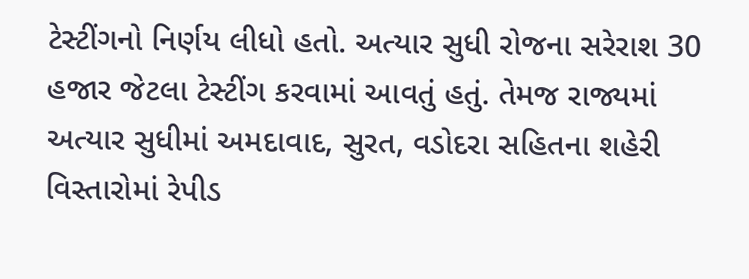ટેસ્ટીંગનો નિર્ણય લીધો હતો. અત્યાર સુધી રોજના સરેરાશ 30 હજાર જેટલા ટેસ્ટીંગ કરવામાં આવતું હતું. તેમજ રાજ્યમાં અત્યાર સુધીમાં અમદાવાદ, સુરત, વડોદરા સહિતના શહેરી વિસ્તારોમાં રેપીડ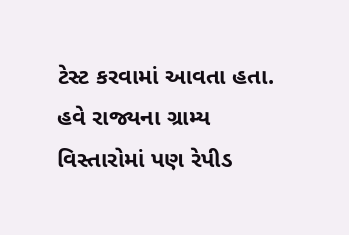ટેસ્ટ કરવામાં આવતા હતા. હવે રાજ્યના ગ્રામ્ય વિસ્તારોમાં પણ રેપીડ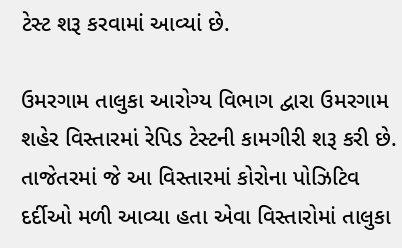ટેસ્ટ શરૂ કરવામાં આવ્યાં છે.

ઉમરગામ તાલુકા આરોગ્ય વિભાગ દ્વારા ઉમરગામ શહેર વિસ્તારમાં રેપિડ ટેસ્ટની કામગીરી શરૂ કરી છે. તાજેતરમાં જે આ વિસ્તારમાં કોરોના પોઝિટિવ દર્દીઓ મળી આવ્યા હતા એવા વિસ્તારોમાં તાલુકા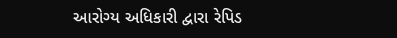આરોગ્ય અધિકારી દ્વારા રેપિડ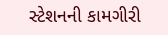સ્ટેશનની કામગીરી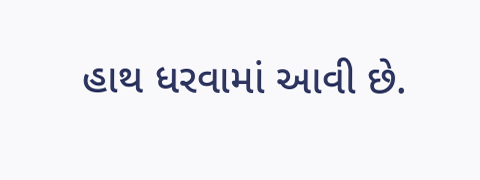હાથ ધરવામાં આવી છે.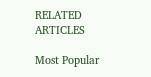RELATED ARTICLES

Most Popular